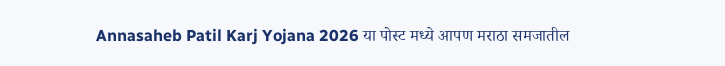Annasaheb Patil Karj Yojana 2026 या पोस्ट मध्ये आपण मराठा समजातील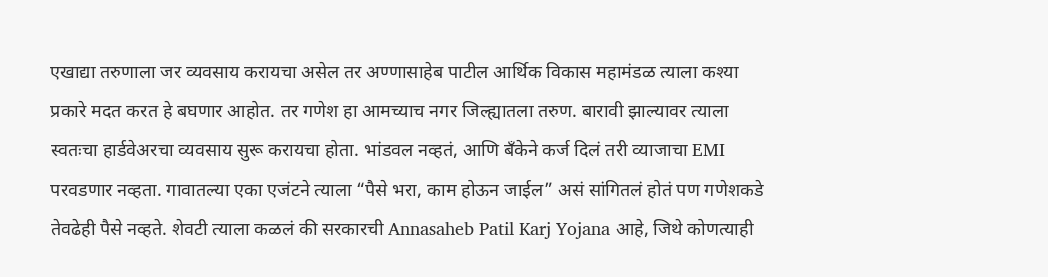एखाद्या तरुणाला जर व्यवसाय करायचा असेल तर अण्णासाहेब पाटील आर्थिक विकास महामंडळ त्याला कश्या प्रकारे मदत करत हे बघणार आहोत. तर गणेश हा आमच्याच नगर जिल्ह्यातला तरुण. बारावी झाल्यावर त्याला स्वतःचा हार्डवेअरचा व्यवसाय सुरू करायचा होता. भांडवल नव्हतं, आणि बँकेने कर्ज दिलं तरी व्याजाचा EMI परवडणार नव्हता. गावातल्या एका एजंटने त्याला “पैसे भरा, काम होऊन जाईल” असं सांगितलं होतं पण गणेशकडे तेवढेही पैसे नव्हते. शेवटी त्याला कळलं की सरकारची Annasaheb Patil Karj Yojana आहे, जिथे कोणत्याही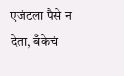एजंटला पैसे न देता, बँकेचं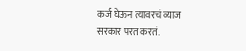कर्ज घेऊन त्यावरचं व्याज सरकार परत करतं.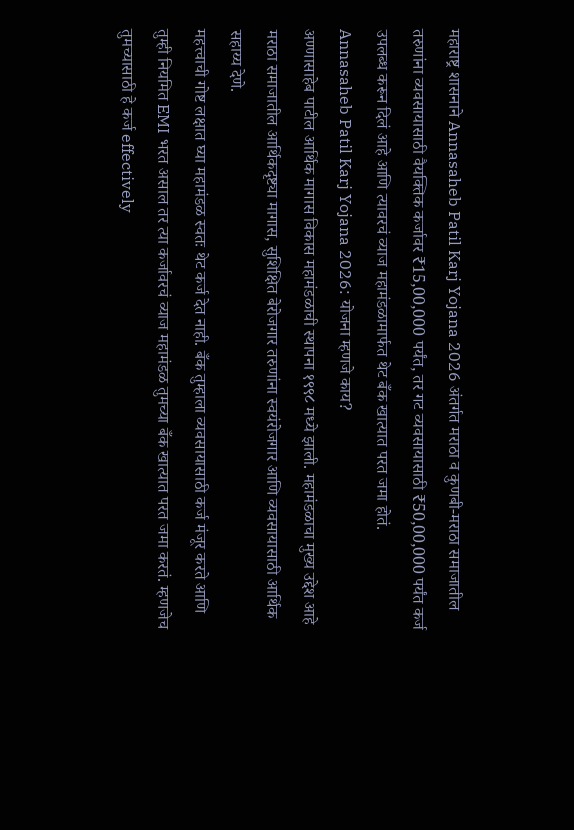महाराष्ट्र शासनाने Annasaheb Patil Karj Yojana 2026 अंतर्गत मराठा व कुणबी-मराठा समाजातील तरुणांना व्यवसायासाठी वैयक्तिक कर्जावर ₹15,00,000 पर्यंत, तर गट व्यवसायासाठी ₹50,00,000 पर्यंत कर्ज उपलब्ध करून दिलं आहे आणि त्यावरचं व्याज महामंडळामार्फत थेट बँक खात्यात परत जमा होतं.
Annasaheb Patil Karj Yojana 2026: योजना म्हणजे काय?
अण्णासाहेब पाटील आर्थिक मागास विकास महामंडळाची स्थापना १९९८ मध्ये झाली. महामंडळाचा मुख्य उद्देश आहे मराठा समाजातील आर्थिकदृष्ट्या मागास, सुशिक्षित बेरोजगार तरुणांना स्वयंरोजगार आणि व्यवसायासाठी आर्थिक सहाय्य देणे.
महत्त्वाची गोष्ट लक्षात घ्या महामंडळ स्वतः थेट कर्ज देत नाही. बँक तुम्हाला व्यवसायासाठी कर्ज मंजूर करते आणि तुम्ही नियमित EMI भरत असाल तर त्या कर्जावरचं व्याज महामंडळ तुमच्या बँक खात्यात परत जमा करतं. म्हणजेच तुमच्यासाठी हे कर्ज effectively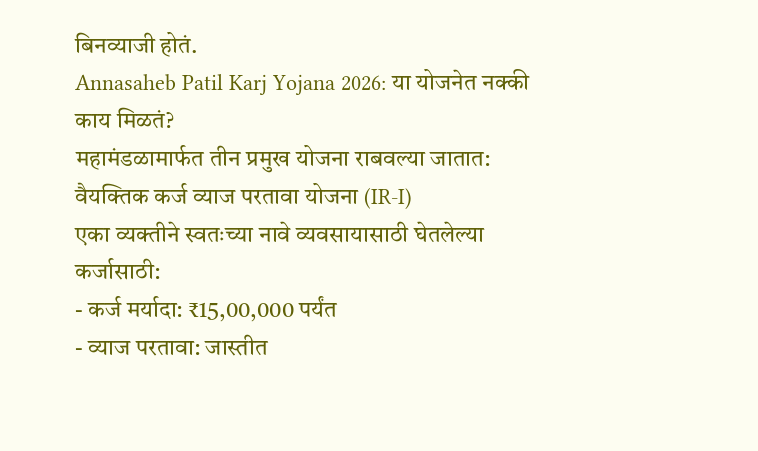बिनव्याजी होतं.
Annasaheb Patil Karj Yojana 2026: या योजनेत नक्की काय मिळतं?
महामंडळामार्फत तीन प्रमुख योजना राबवल्या जातात:
वैयक्तिक कर्ज व्याज परतावा योजना (IR-I)
एका व्यक्तीने स्वतःच्या नावे व्यवसायासाठी घेतलेल्या कर्जासाठी:
- कर्ज मर्यादा: ₹15,00,000 पर्यंत
- व्याज परतावा: जास्तीत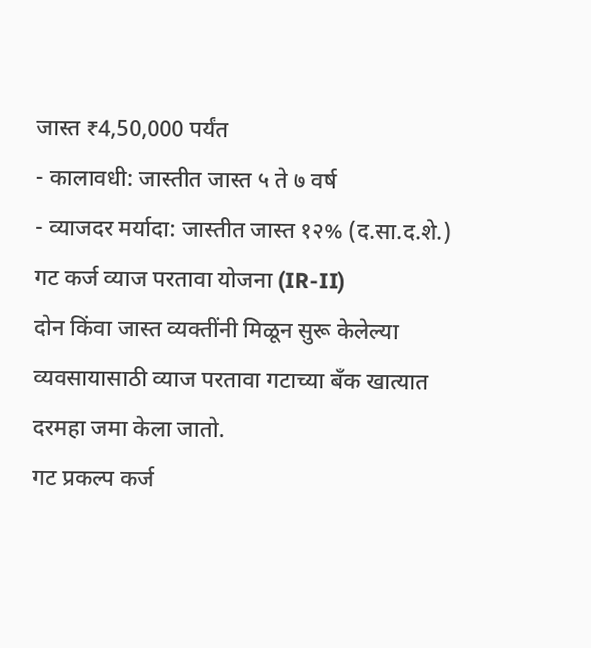जास्त ₹4,50,000 पर्यंत
- कालावधी: जास्तीत जास्त ५ ते ७ वर्ष
- व्याजदर मर्यादा: जास्तीत जास्त १२% (द.सा.द.शे.)
गट कर्ज व्याज परतावा योजना (IR-II)
दोन किंवा जास्त व्यक्तींनी मिळून सुरू केलेल्या व्यवसायासाठी व्याज परतावा गटाच्या बँक खात्यात दरमहा जमा केला जातो.
गट प्रकल्प कर्ज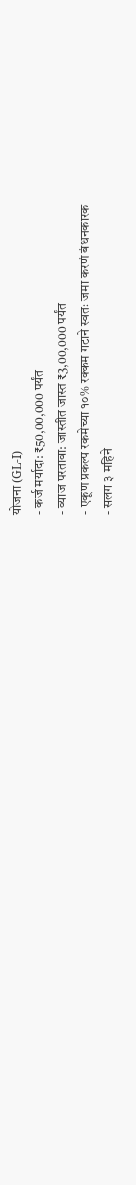योजना (GL-I)
- कर्ज मर्यादा: ₹50,00,000 पर्यंत
- व्याज परतावा: जास्तीत जास्त ₹3,00,000 पर्यंत
- एकूण प्रकल्प रकमेच्या १०% रक्कम गटाने स्वतः जमा करणं बंधनकारक
- सलग ३ महिने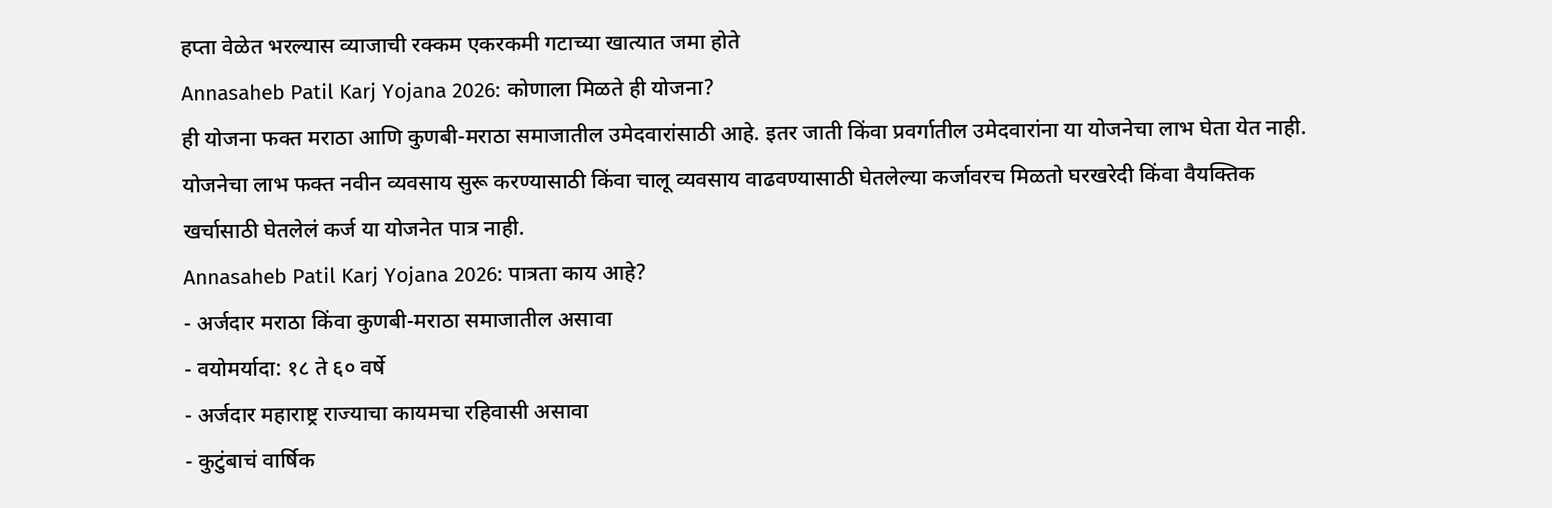हप्ता वेळेत भरल्यास व्याजाची रक्कम एकरकमी गटाच्या खात्यात जमा होते
Annasaheb Patil Karj Yojana 2026: कोणाला मिळते ही योजना?
ही योजना फक्त मराठा आणि कुणबी-मराठा समाजातील उमेदवारांसाठी आहे. इतर जाती किंवा प्रवर्गातील उमेदवारांना या योजनेचा लाभ घेता येत नाही. योजनेचा लाभ फक्त नवीन व्यवसाय सुरू करण्यासाठी किंवा चालू व्यवसाय वाढवण्यासाठी घेतलेल्या कर्जावरच मिळतो घरखरेदी किंवा वैयक्तिक खर्चासाठी घेतलेलं कर्ज या योजनेत पात्र नाही.
Annasaheb Patil Karj Yojana 2026: पात्रता काय आहे?
- अर्जदार मराठा किंवा कुणबी-मराठा समाजातील असावा
- वयोमर्यादा: १८ ते ६० वर्षे
- अर्जदार महाराष्ट्र राज्याचा कायमचा रहिवासी असावा
- कुटुंबाचं वार्षिक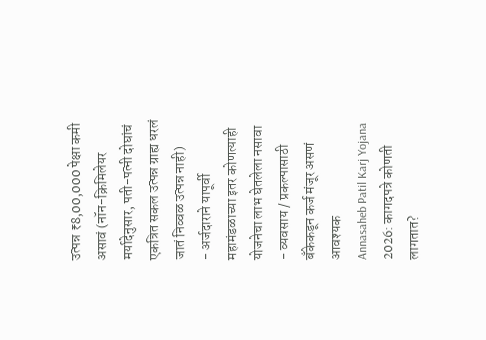उत्पन्न ₹8,00,000 पेक्षा कमी असावं (नॉन-क्रिमिलेयर मर्यादेनुसार, पती-पत्नी दोघांचं एकत्रित सकल उत्पन्न ग्राह्य धरलं जातं निव्वळ उत्पन्न नाही)
- अर्जदाराने यापूर्वी महामंडळाच्या इतर कोणत्याही योजनेचा लाभ घेतलेला नसावा
- व्यवसाय / प्रकल्पासाठी बँकेकडून कर्ज मंजूर असणं आवश्यक
Annasaheb Patil Karj Yojana 2026: कागदपत्रे कोणती लागतात?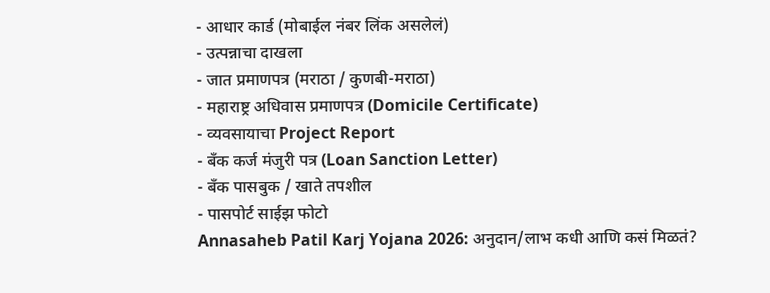- आधार कार्ड (मोबाईल नंबर लिंक असलेलं)
- उत्पन्नाचा दाखला
- जात प्रमाणपत्र (मराठा / कुणबी-मराठा)
- महाराष्ट्र अधिवास प्रमाणपत्र (Domicile Certificate)
- व्यवसायाचा Project Report
- बँक कर्ज मंजुरी पत्र (Loan Sanction Letter)
- बँक पासबुक / खाते तपशील
- पासपोर्ट साईझ फोटो
Annasaheb Patil Karj Yojana 2026: अनुदान/लाभ कधी आणि कसं मिळतं?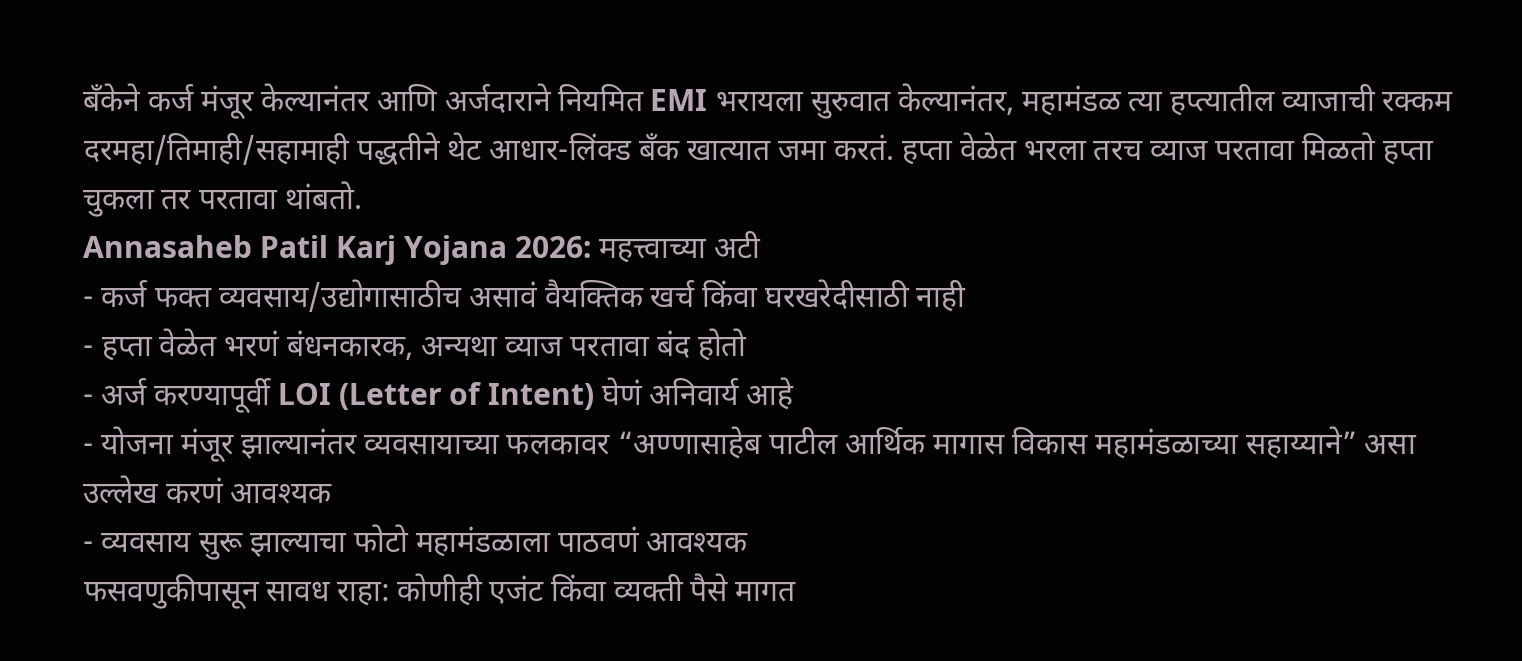बँकेने कर्ज मंजूर केल्यानंतर आणि अर्जदाराने नियमित EMI भरायला सुरुवात केल्यानंतर, महामंडळ त्या हप्त्यातील व्याजाची रक्कम दरमहा/तिमाही/सहामाही पद्धतीने थेट आधार-लिंक्ड बँक खात्यात जमा करतं. हप्ता वेळेत भरला तरच व्याज परतावा मिळतो हप्ता चुकला तर परतावा थांबतो.
Annasaheb Patil Karj Yojana 2026: महत्त्वाच्या अटी
- कर्ज फक्त व्यवसाय/उद्योगासाठीच असावं वैयक्तिक खर्च किंवा घरखरेदीसाठी नाही
- हप्ता वेळेत भरणं बंधनकारक, अन्यथा व्याज परतावा बंद होतो
- अर्ज करण्यापूर्वी LOI (Letter of Intent) घेणं अनिवार्य आहे
- योजना मंजूर झाल्यानंतर व्यवसायाच्या फलकावर “अण्णासाहेब पाटील आर्थिक मागास विकास महामंडळाच्या सहाय्याने” असा उल्लेख करणं आवश्यक
- व्यवसाय सुरू झाल्याचा फोटो महामंडळाला पाठवणं आवश्यक
फसवणुकीपासून सावध राहा: कोणीही एजंट किंवा व्यक्ती पैसे मागत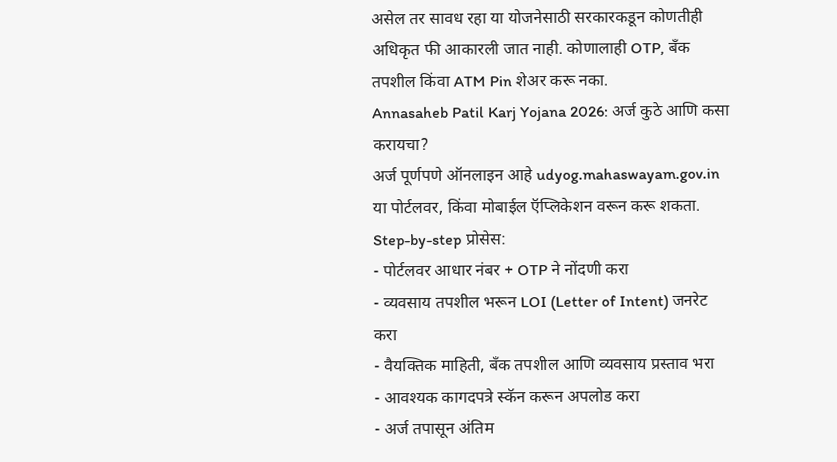असेल तर सावध रहा या योजनेसाठी सरकारकडून कोणतीही अधिकृत फी आकारली जात नाही. कोणालाही OTP, बँक तपशील किंवा ATM Pin शेअर करू नका.
Annasaheb Patil Karj Yojana 2026: अर्ज कुठे आणि कसा करायचा?
अर्ज पूर्णपणे ऑनलाइन आहे udyog.mahaswayam.gov.in या पोर्टलवर, किंवा मोबाईल ऍप्लिकेशन वरून करू शकता.
Step-by-step प्रोसेस:
- पोर्टलवर आधार नंबर + OTP ने नोंदणी करा
- व्यवसाय तपशील भरून LOI (Letter of Intent) जनरेट करा
- वैयक्तिक माहिती, बँक तपशील आणि व्यवसाय प्रस्ताव भरा
- आवश्यक कागदपत्रे स्कॅन करून अपलोड करा
- अर्ज तपासून अंतिम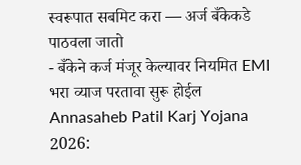स्वरूपात सबमिट करा — अर्ज बँकेकडे पाठवला जातो
- बँकेने कर्ज मंजूर केल्यावर नियमित EMI भरा व्याज परतावा सुरू होईल
Annasaheb Patil Karj Yojana 2026: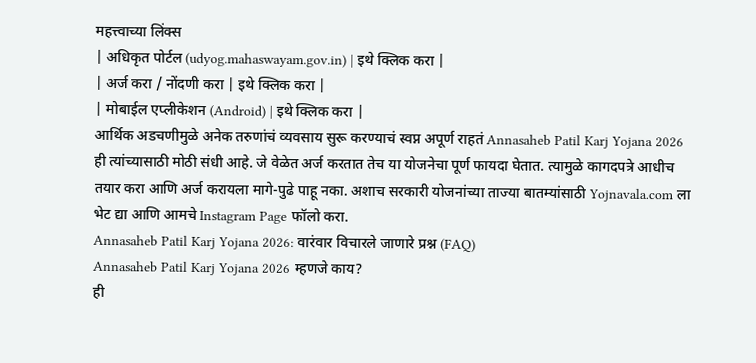महत्त्वाच्या लिंक्स
| अधिकृत पोर्टल (udyog.mahaswayam.gov.in) | इथे क्लिक करा |
| अर्ज करा / नोंदणी करा | इथे क्लिक करा |
| मोबाईल एप्लीकेशन (Android) | इथे क्लिक करा |
आर्थिक अडचणीमुळे अनेक तरुणांचं व्यवसाय सुरू करण्याचं स्वप्न अपूर्ण राहतं Annasaheb Patil Karj Yojana 2026 ही त्यांच्यासाठी मोठी संधी आहे. जे वेळेत अर्ज करतात तेच या योजनेचा पूर्ण फायदा घेतात. त्यामुळे कागदपत्रे आधीच तयार करा आणि अर्ज करायला मागे-पुढे पाहू नका. अशाच सरकारी योजनांच्या ताज्या बातम्यांसाठी Yojnavala.com ला भेट द्या आणि आमचे Instagram Page फॉलो करा.
Annasaheb Patil Karj Yojana 2026: वारंवार विचारले जाणारे प्रश्न (FAQ)
Annasaheb Patil Karj Yojana 2026 म्हणजे काय?
ही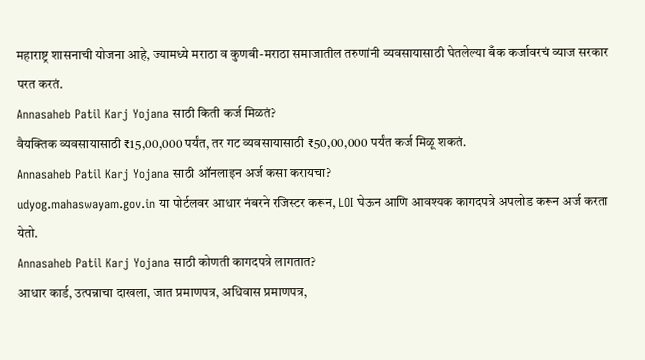महाराष्ट्र शासनाची योजना आहे, ज्यामध्ये मराठा व कुणबी-मराठा समाजातील तरुणांनी व्यवसायासाठी घेतलेल्या बँक कर्जावरचं व्याज सरकार परत करतं.
Annasaheb Patil Karj Yojana साठी किती कर्ज मिळतं?
वैयक्तिक व्यवसायासाठी ₹15,00,000 पर्यंत, तर गट व्यवसायासाठी ₹50,00,000 पर्यंत कर्ज मिळू शकतं.
Annasaheb Patil Karj Yojana साठी ऑनलाइन अर्ज कसा करायचा?
udyog.mahaswayam.gov.in या पोर्टलवर आधार नंबरने रजिस्टर करून, LOI घेऊन आणि आवश्यक कागदपत्रे अपलोड करून अर्ज करता येतो.
Annasaheb Patil Karj Yojana साठी कोणती कागदपत्रे लागतात?
आधार कार्ड, उत्पन्नाचा दाखला, जात प्रमाणपत्र, अधिवास प्रमाणपत्र,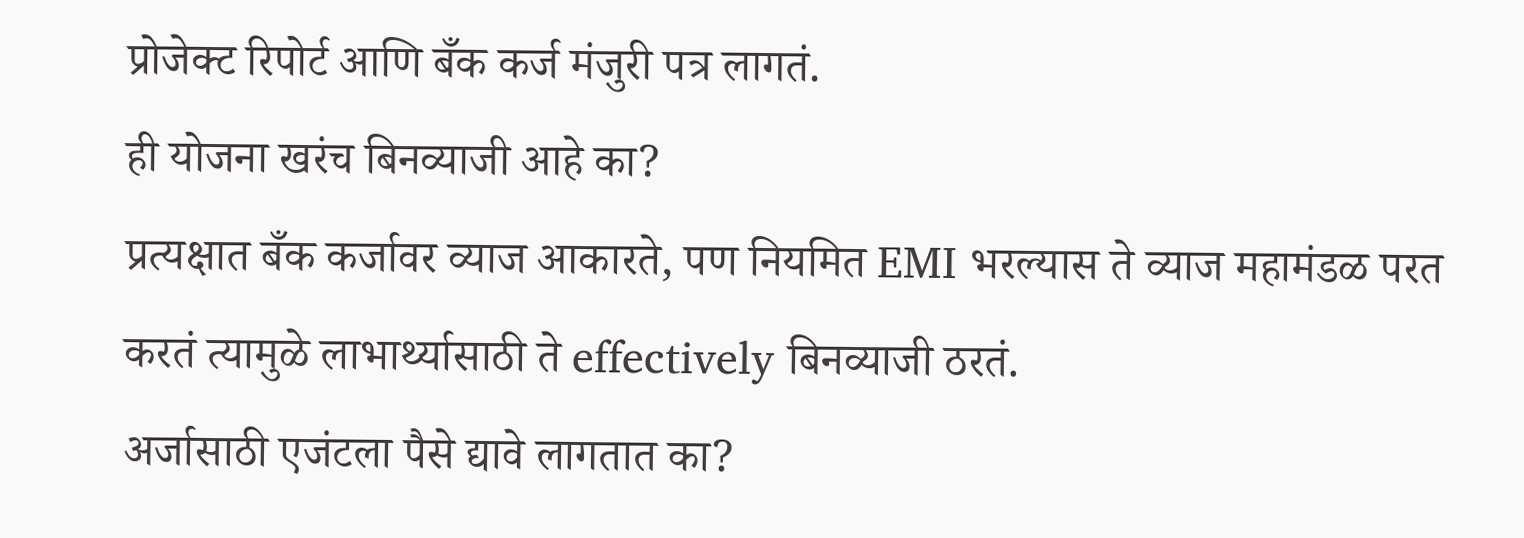प्रोजेक्ट रिपोर्ट आणि बँक कर्ज मंजुरी पत्र लागतं.
ही योजना खरंच बिनव्याजी आहे का?
प्रत्यक्षात बँक कर्जावर व्याज आकारते, पण नियमित EMI भरल्यास ते व्याज महामंडळ परत करतं त्यामुळे लाभार्थ्यासाठी ते effectively बिनव्याजी ठरतं.
अर्जासाठी एजंटला पैसे द्यावे लागतात का?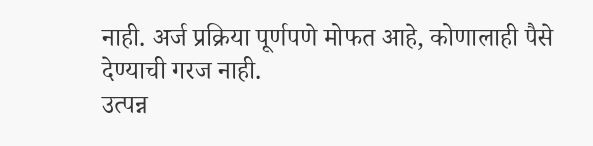नाही. अर्ज प्रक्रिया पूर्णपणे मोफत आहे, कोणालाही पैसे देण्याची गरज नाही.
उत्पन्न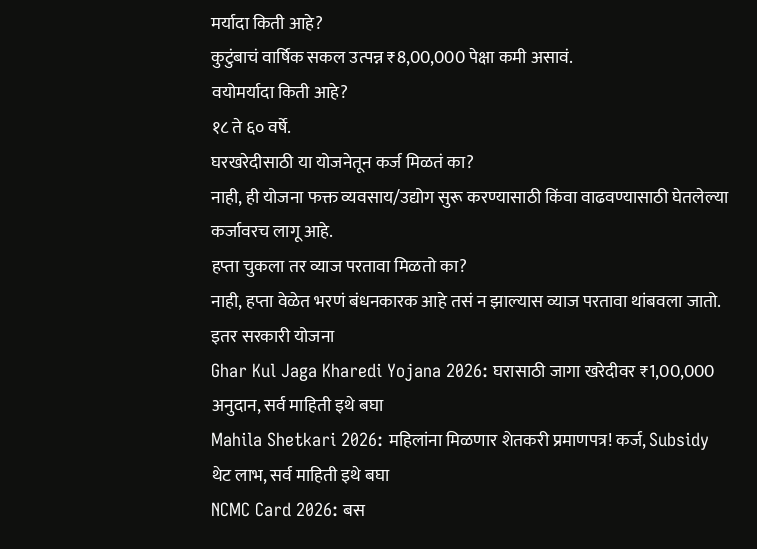मर्यादा किती आहे?
कुटुंबाचं वार्षिक सकल उत्पन्न ₹8,00,000 पेक्षा कमी असावं.
वयोमर्यादा किती आहे?
१८ ते ६० वर्षे.
घरखरेदीसाठी या योजनेतून कर्ज मिळतं का?
नाही, ही योजना फक्त व्यवसाय/उद्योग सुरू करण्यासाठी किंवा वाढवण्यासाठी घेतलेल्या कर्जावरच लागू आहे.
हप्ता चुकला तर व्याज परतावा मिळतो का?
नाही, हप्ता वेळेत भरणं बंधनकारक आहे तसं न झाल्यास व्याज परतावा थांबवला जातो.
इतर सरकारी योजना
Ghar Kul Jaga Kharedi Yojana 2026: घरासाठी जागा खरेदीवर ₹1,00,000 अनुदान, सर्व माहिती इथे बघा
Mahila Shetkari 2026: महिलांना मिळणार शेतकरी प्रमाणपत्र! कर्ज, Subsidy थेट लाभ, सर्व माहिती इथे बघा
NCMC Card 2026: बस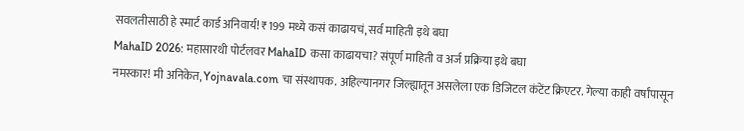सवलतीसाठी हे स्मार्ट कार्ड अनिवार्य! ₹199 मध्ये कसं काढायचं, सर्व माहिती इथे बघा
MahaID 2026: महासारथी पोर्टलवर MahaID कसा काढायचा? संपूर्ण माहिती व अर्ज प्रक्रिया इथे बघा
नमस्कार! मी अनिकेत, Yojnavala.com चा संस्थापक. अहिल्यानगर जिल्ह्यातून असलेला एक डिजिटल कंटेंट क्रिएटर. गेल्या काही वर्षांपासून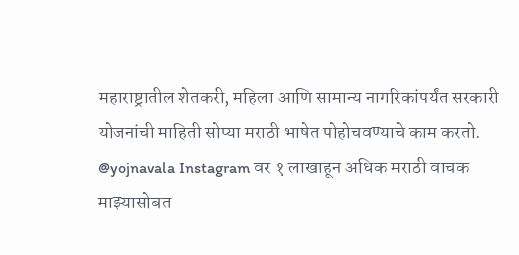महाराष्ट्रातील शेतकरी, महिला आणि सामान्य नागरिकांपर्यंत सरकारी योजनांची माहिती सोप्या मराठी भाषेत पोहोचवण्याचे काम करतो. @yojnavala Instagram वर १ लाखाहून अधिक मराठी वाचक माझ्यासोबत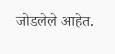जोडलेले आहेत.